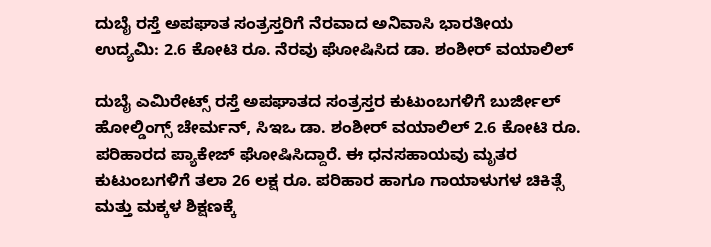ದುಬೈ ರಸ್ತೆ ಅಪಘಾತ ಸಂತ್ರಸ್ತರಿಗೆ ನೆರವಾದ ಅನಿವಾಸಿ ಭಾರತೀಯ ಉದ್ಯಮಿ: 2.6 ಕೋಟಿ ರೂ. ನೆರವು ಘೋಷಿಸಿದ ಡಾ. ಶಂಶೀರ್ ವಯಾಲಿಲ್

ದುಬೈ ಎಮಿರೇಟ್ಸ್ ರಸ್ತೆ ಅಪಘಾತದ ಸಂತ್ರಸ್ತರ ಕುಟುಂಬಗಳಿಗೆ ಬುರ್ಜೀಲ್ ಹೋಲ್ಡಿಂಗ್ಸ್ ಚೇರ್ಮನ್, ಸಿಇಒ ಡಾ. ಶಂಶೀರ್ ವಯಾಲಿಲ್ 2.6 ಕೋಟಿ ರೂ. ಪರಿಹಾರದ ಪ್ಯಾಕೇಜ್ ಘೋಷಿಸಿದ್ದಾರೆ. ಈ ಧನಸಹಾಯವು ಮೃತರ ಕುಟುಂಬಗಳಿಗೆ ತಲಾ 26 ಲಕ್ಷ ರೂ. ಪರಿಹಾರ ಹಾಗೂ ಗಾಯಾಳುಗಳ ಚಿಕಿತ್ಸೆ ಮತ್ತು ಮಕ್ಕಳ ಶಿಕ್ಷಣಕ್ಕೆ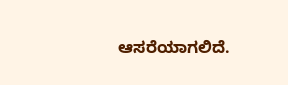ಆಸರೆಯಾಗಲಿದೆ.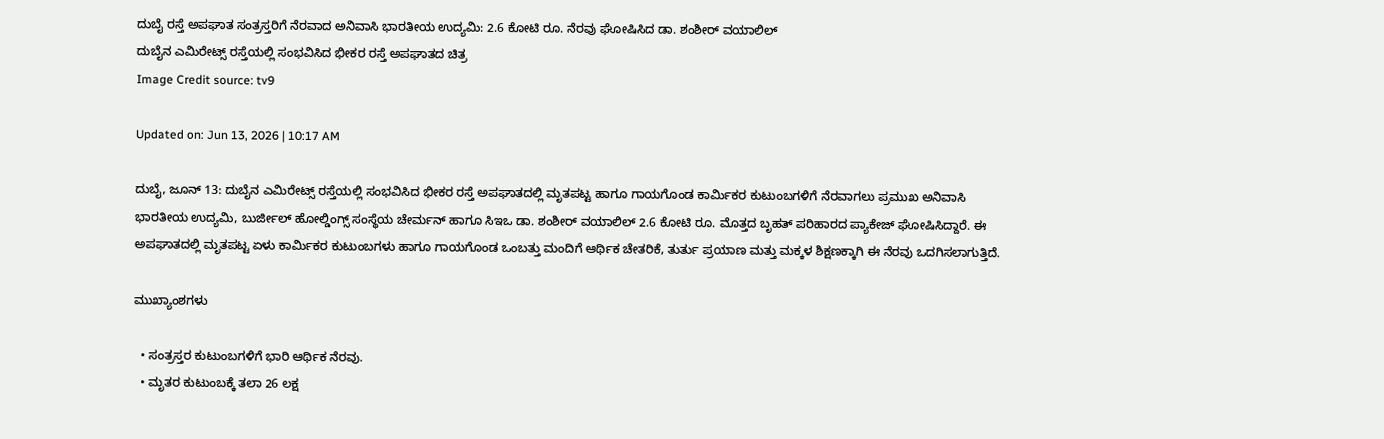ದುಬೈ ರಸ್ತೆ ಅಪಘಾತ ಸಂತ್ರಸ್ತರಿಗೆ ನೆರವಾದ ಅನಿವಾಸಿ ಭಾರತೀಯ ಉದ್ಯಮಿ: 2.6 ಕೋಟಿ ರೂ. ನೆರವು ಘೋಷಿಸಿದ ಡಾ. ಶಂಶೀರ್ ವಯಾಲಿಲ್
ದುಬೈನ ಎಮಿರೇಟ್ಸ್ ರಸ್ತೆಯಲ್ಲಿ ಸಂಭವಿಸಿದ ಭೀಕರ ರಸ್ತೆ ಅಪಘಾತದ ಚಿತ್ರ
Image Credit source: tv9

Updated on: Jun 13, 2026 | 10:17 AM

ದುಬೈ, ಜೂನ್ 13: ದುಬೈನ ಎಮಿರೇಟ್ಸ್ ರಸ್ತೆಯಲ್ಲಿ ಸಂಭವಿಸಿದ ಭೀಕರ ರಸ್ತೆ ಅಪಘಾತದಲ್ಲಿ ಮೃತಪಟ್ಟ ಹಾಗೂ ಗಾಯಗೊಂಡ ಕಾರ್ಮಿಕರ ಕುಟುಂಬಗಳಿಗೆ ನೆರವಾಗಲು ಪ್ರಮುಖ ಅನಿವಾಸಿ ಭಾರತೀಯ ಉದ್ಯಮಿ, ಬುರ್ಜೀಲ್ ಹೋಲ್ಡಿಂಗ್ಸ್ ಸಂಸ್ಥೆಯ ಚೇರ್ಮನ್ ಹಾಗೂ ಸಿಇಒ ಡಾ. ಶಂಶೀರ್ ವಯಾಲಿಲ್ 2.6 ಕೋಟಿ ರೂ. ಮೊತ್ತದ ಬೃಹತ್ ಪರಿಹಾರದ ಪ್ಯಾಕೇಜ್ ಘೋಷಿಸಿದ್ದಾರೆ. ಈ ಅಪಘಾತದಲ್ಲಿ ಮೃತಪಟ್ಟ ಏಳು ಕಾರ್ಮಿಕರ ಕುಟುಂಬಗಳು ಹಾಗೂ ಗಾಯಗೊಂಡ ಒಂಬತ್ತು ಮಂದಿಗೆ ಆರ್ಥಿಕ ಚೇತರಿಕೆ, ತುರ್ತು ಪ್ರಯಾಣ ಮತ್ತು ಮಕ್ಕಳ ಶಿಕ್ಷಣಕ್ಕಾಗಿ ಈ ನೆರವು ಒದಗಿಸಲಾಗುತ್ತಿದೆ.

ಮುಖ್ಯಾಂಶಗಳು

  • ಸಂತ್ರಸ್ತರ ಕುಟುಂಬಗಳಿಗೆ ಭಾರಿ ಆರ್ಥಿಕ ನೆರವು.
  • ಮೃತರ ಕುಟುಂಬಕ್ಕೆ ತಲಾ 26 ಲಕ್ಷ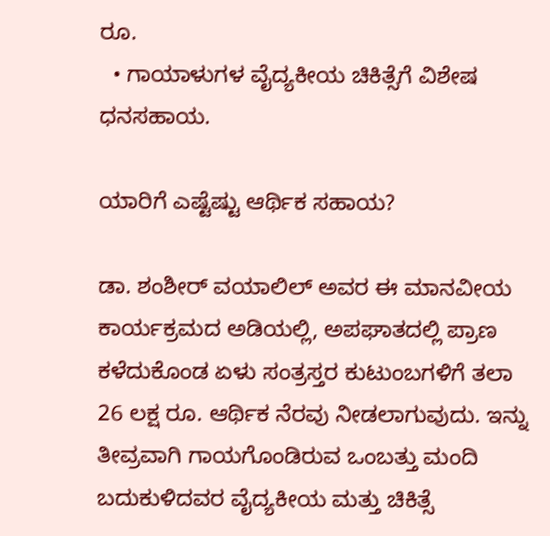ರೂ.
  • ಗಾಯಾಳುಗಳ ವೈದ್ಯಕೀಯ ಚಿಕಿತ್ಸೆಗೆ ವಿಶೇಷ ಧನಸಹಾಯ.

ಯಾರಿಗೆ ಎಷ್ಟೆಷ್ಟು ಆರ್ಥಿಕ ಸಹಾಯ?

ಡಾ. ಶಂಶೀರ್ ವಯಾಲಿಲ್ ಅವರ ಈ ಮಾನವೀಯ ಕಾರ್ಯಕ್ರಮದ ಅಡಿಯಲ್ಲಿ, ಅಪಘಾತದಲ್ಲಿ ಪ್ರಾಣ ಕಳೆದುಕೊಂಡ ಏಳು ಸಂತ್ರಸ್ತರ ಕುಟುಂಬಗಳಿಗೆ ತಲಾ 26 ಲಕ್ಷ ರೂ. ಆರ್ಥಿಕ ನೆರವು ನೀಡಲಾಗುವುದು. ಇನ್ನು ತೀವ್ರವಾಗಿ ಗಾಯಗೊಂಡಿರುವ ಒಂಬತ್ತು ಮಂದಿ ಬದುಕುಳಿದವರ ವೈದ್ಯಕೀಯ ಮತ್ತು ಚಿಕಿತ್ಸೆ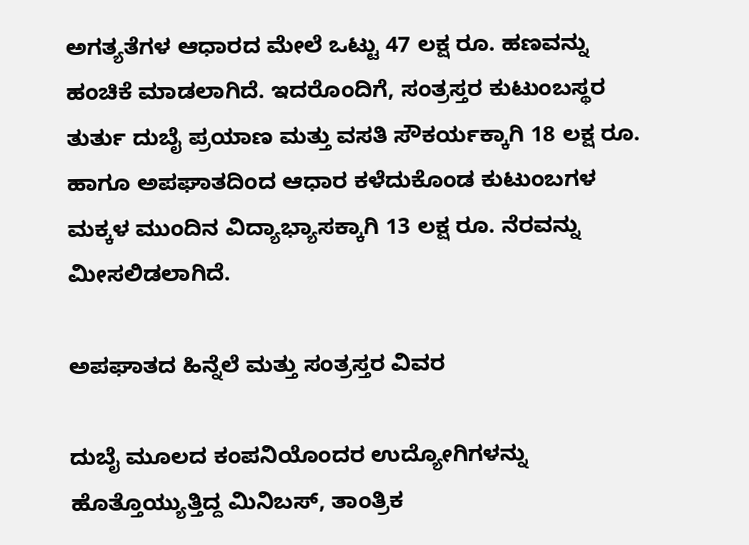ಅಗತ್ಯತೆಗಳ ಆಧಾರದ ಮೇಲೆ ಒಟ್ಟು 47 ಲಕ್ಷ ರೂ. ಹಣವನ್ನು ಹಂಚಿಕೆ ಮಾಡಲಾಗಿದೆ. ಇದರೊಂದಿಗೆ, ಸಂತ್ರಸ್ತರ ಕುಟುಂಬಸ್ಥರ ತುರ್ತು ದುಬೈ ಪ್ರಯಾಣ ಮತ್ತು ವಸತಿ ಸೌಕರ್ಯಕ್ಕಾಗಿ 18 ಲಕ್ಷ ರೂ. ಹಾಗೂ ಅಪಘಾತದಿಂದ ಆಧಾರ ಕಳೆದುಕೊಂಡ ಕುಟುಂಬಗಳ ಮಕ್ಕಳ ಮುಂದಿನ ವಿದ್ಯಾಭ್ಯಾಸಕ್ಕಾಗಿ 13 ಲಕ್ಷ ರೂ. ನೆರವನ್ನು ಮೀಸಲಿಡಲಾಗಿದೆ.

ಅಪಘಾತದ ಹಿನ್ನೆಲೆ ಮತ್ತು ಸಂತ್ರಸ್ತರ ವಿವರ

ದುಬೈ ಮೂಲದ ಕಂಪನಿಯೊಂದರ ಉದ್ಯೋಗಿಗಳನ್ನು ಹೊತ್ತೊಯ್ಯುತ್ತಿದ್ದ ಮಿನಿಬಸ್, ತಾಂತ್ರಿಕ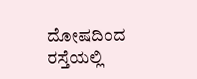ದೋಷದಿಂದ ರಸ್ತೆಯಲ್ಲಿ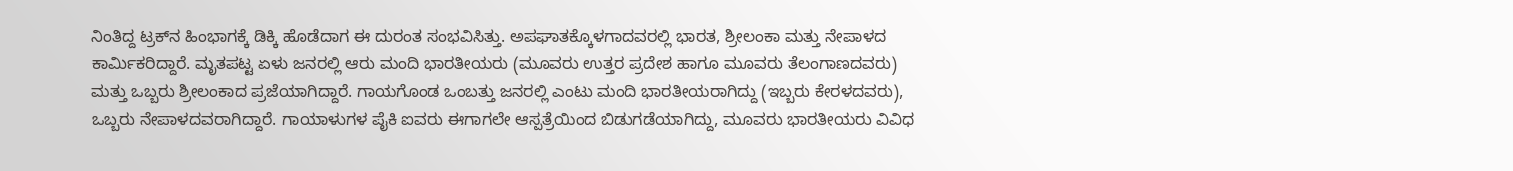ನಿಂತಿದ್ದ ಟ್ರಕ್‌ನ ಹಿಂಭಾಗಕ್ಕೆ ಡಿಕ್ಕಿ ಹೊಡೆದಾಗ ಈ ದುರಂತ ಸಂಭವಿಸಿತ್ತು. ಅಪಘಾತಕ್ಕೊಳಗಾದವರಲ್ಲಿ ಭಾರತ, ಶ್ರೀಲಂಕಾ ಮತ್ತು ನೇಪಾಳದ ಕಾರ್ಮಿಕರಿದ್ದಾರೆ. ಮೃತಪಟ್ಟ ಏಳು ಜನರಲ್ಲಿ ಆರು ಮಂದಿ ಭಾರತೀಯರು (ಮೂವರು ಉತ್ತರ ಪ್ರದೇಶ ಹಾಗೂ ಮೂವರು ತೆಲಂಗಾಣದವರು) ಮತ್ತು ಒಬ್ಬರು ಶ್ರೀಲಂಕಾದ ಪ್ರಜೆಯಾಗಿದ್ದಾರೆ. ಗಾಯಗೊಂಡ ಒಂಬತ್ತು ಜನರಲ್ಲಿ ಎಂಟು ಮಂದಿ ಭಾರತೀಯರಾಗಿದ್ದು (ಇಬ್ಬರು ಕೇರಳದವರು), ಒಬ್ಬರು ನೇಪಾಳದವರಾಗಿದ್ದಾರೆ. ಗಾಯಾಳುಗಳ ಪೈಕಿ ಐವರು ಈಗಾಗಲೇ ಆಸ್ಪತ್ರೆಯಿಂದ ಬಿಡುಗಡೆಯಾಗಿದ್ದು, ಮೂವರು ಭಾರತೀಯರು ವಿವಿಧ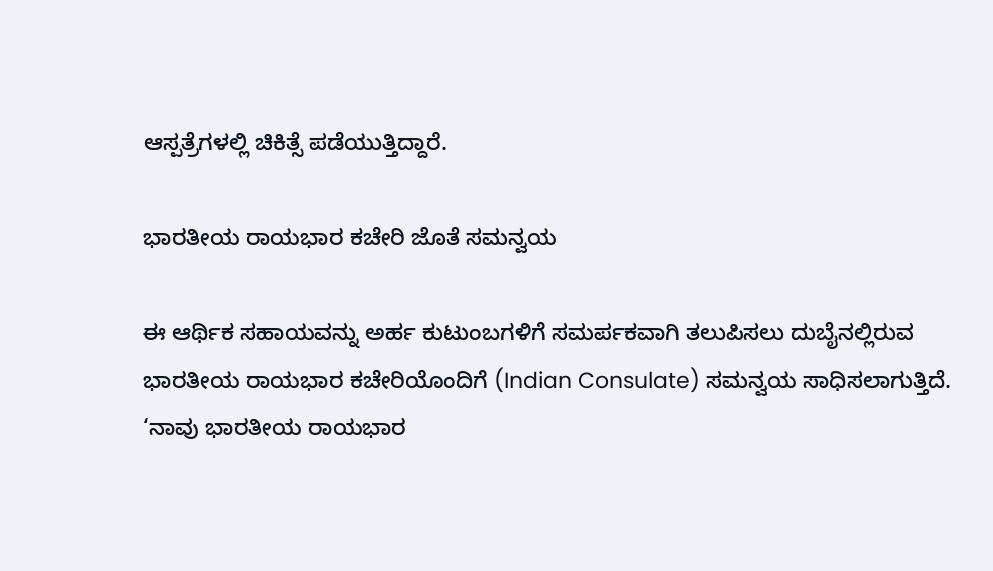ಆಸ್ಪತ್ರೆಗಳಲ್ಲಿ ಚಿಕಿತ್ಸೆ ಪಡೆಯುತ್ತಿದ್ದಾರೆ.

ಭಾರತೀಯ ರಾಯಭಾರ ಕಚೇರಿ ಜೊತೆ ಸಮನ್ವಯ

ಈ ಆರ್ಥಿಕ ಸಹಾಯವನ್ನು ಅರ್ಹ ಕುಟುಂಬಗಳಿಗೆ ಸಮರ್ಪಕವಾಗಿ ತಲುಪಿಸಲು ದುಬೈನಲ್ಲಿರುವ ಭಾರತೀಯ ರಾಯಭಾರ ಕಚೇರಿಯೊಂದಿಗೆ (Indian Consulate) ಸಮನ್ವಯ ಸಾಧಿಸಲಾಗುತ್ತಿದೆ. ‘ನಾವು ಭಾರತೀಯ ರಾಯಭಾರ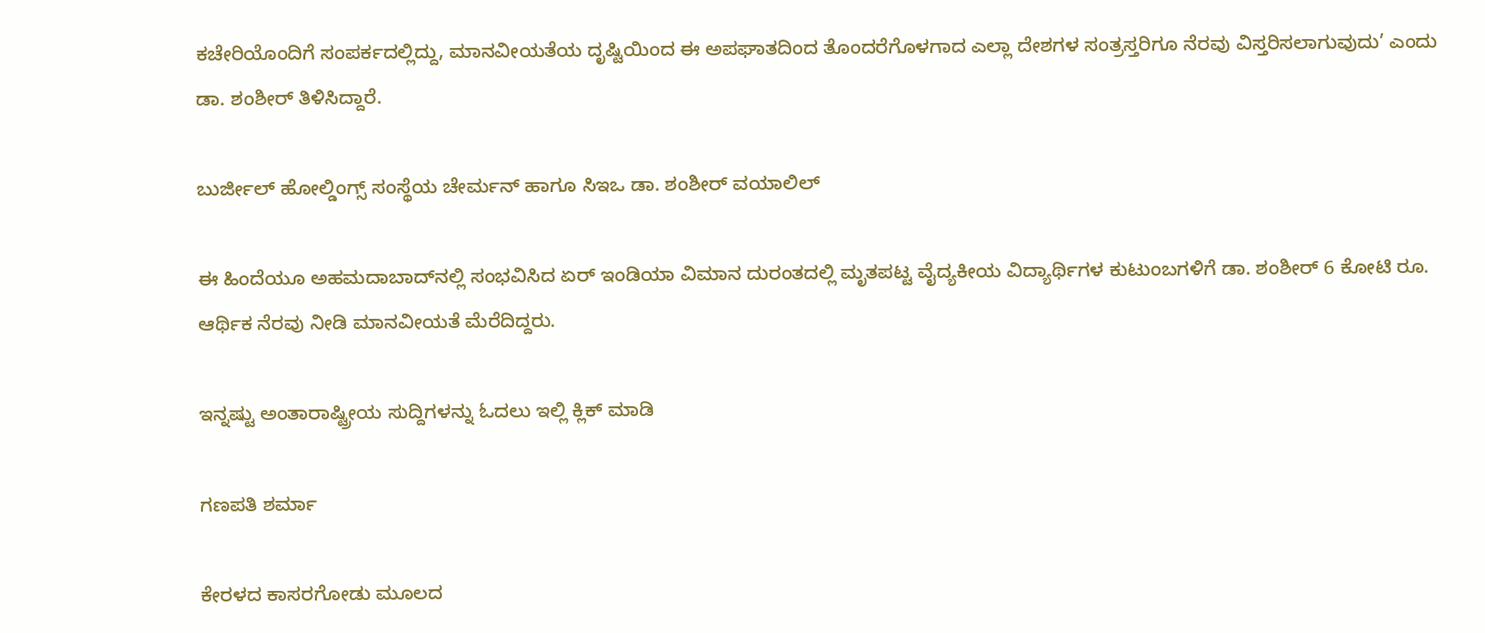ಕಚೇರಿಯೊಂದಿಗೆ ಸಂಪರ್ಕದಲ್ಲಿದ್ದು, ಮಾನವೀಯತೆಯ ದೃಷ್ಟಿಯಿಂದ ಈ ಅಪಘಾತದಿಂದ ತೊಂದರೆಗೊಳಗಾದ ಎಲ್ಲಾ ದೇಶಗಳ ಸಂತ್ರಸ್ತರಿಗೂ ನೆರವು ವಿಸ್ತರಿಸಲಾಗುವುದು’ ಎಂದು ಡಾ. ಶಂಶೀರ್ ತಿಳಿಸಿದ್ದಾರೆ.

ಬುರ್ಜೀಲ್ ಹೋಲ್ಡಿಂಗ್ಸ್ ಸಂಸ್ಥೆಯ ಚೇರ್ಮನ್ ಹಾಗೂ ಸಿಇಒ ಡಾ. ಶಂಶೀರ್ ವಯಾಲಿಲ್

ಈ ಹಿಂದೆಯೂ ಅಹಮದಾಬಾದ್‌ನಲ್ಲಿ ಸಂಭವಿಸಿದ ಏರ್ ಇಂಡಿಯಾ ವಿಮಾನ ದುರಂತದಲ್ಲಿ ಮೃತಪಟ್ಟ ವೈದ್ಯಕೀಯ ವಿದ್ಯಾರ್ಥಿಗಳ ಕುಟುಂಬಗಳಿಗೆ ಡಾ. ಶಂಶೀರ್ 6 ಕೋಟಿ ರೂ. ಆರ್ಥಿಕ ನೆರವು ನೀಡಿ ಮಾನವೀಯತೆ ಮೆರೆದಿದ್ದರು.

ಇನ್ನಷ್ಟು ಅಂತಾರಾಷ್ಟ್ರೀಯ ಸುದ್ದಿಗಳನ್ನು ಓದಲು ಇಲ್ಲಿ ಕ್ಲಿಕ್ ಮಾಡಿ

ಗಣಪತಿ ಶರ್ಮಾ

ಕೇರಳದ ಕಾಸರಗೋಡು ಮೂಲದ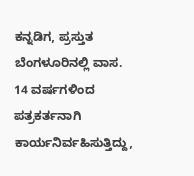ಕನ್ನಡಿಗ, ಪ್ರಸ್ತುತ ಬೆಂಗಳೂರಿನಲ್ಲಿ ವಾಸ. 14 ವರ್ಷಗಳಿಂದ ಪತ್ರಕರ್ತನಾಗಿ ಕಾರ್ಯನಿರ್ವಹಿಸುತ್ತಿದ್ದು,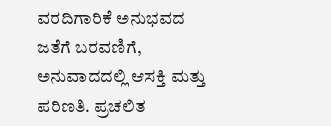ವರದಿಗಾರಿಕೆ ಅನುಭವದ ಜತೆಗೆ ಬರವಣಿಗೆ, ಅನುವಾದದಲ್ಲಿ ಆಸಕ್ತಿ ಮತ್ತು ಪರಿಣತಿ. ಪ್ರಚಲಿತ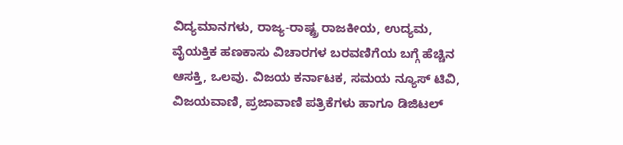ವಿದ್ಯಮಾನಗಳು, ರಾಜ್ಯ-ರಾಷ್ಟ್ರ ರಾಜಕೀಯ, ಉದ್ಯಮ, ವೈಯಕ್ತಿಕ ಹಣಕಾಸು ವಿಚಾರಗಳ ಬರವಣಿಗೆಯ ಬಗ್ಗೆ ಹೆಚ್ಚಿನ ಆಸಕ್ತಿ, ಒಲವು. ವಿಜಯ ಕರ್ನಾಟಕ, ಸಮಯ ನ್ಯೂಸ್ ಟಿವಿ, ವಿಜಯವಾಣಿ, ಪ್ರಜಾವಾಣಿ ಪತ್ರಿಕೆಗಳು ಹಾಗೂ ಡಿಜಿಟಲ್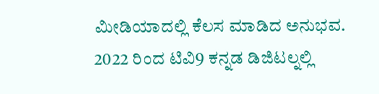ಮೀಡಿಯಾದಲ್ಲಿ ಕೆಲಸ ಮಾಡಿದ ಅನುಭವ. 2022 ರಿಂದ ಟಿವಿ9 ಕನ್ನಡ ಡಿಜಿಟಲ್ನಲ್ಲಿ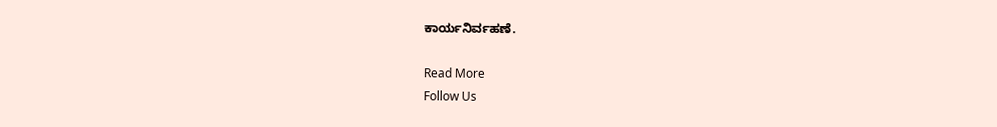ಕಾರ್ಯನಿರ್ವಹಣೆ.

Read More
Follow Us